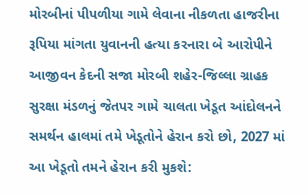મોરબીનાં પીપળીયા ગામે લેવાના નીકળતા હાજરીના રૂપિયા માંગતા યુવાનની હત્યા કરનારા બે આરોપીને આજીવન કેદની સજા મોરબી શહેર-જિલ્લા ગ્રાહક સુરક્ષા મંડળનું જેતપર ગામે ચાલતા ખેડૂત આંદોલનને સમર્થન હાલમાં તમે ખેડૂતોને હેરાન કરો છો, 2027 માં આ ખેડૂતો તમને હેરાન કરી મુકશે: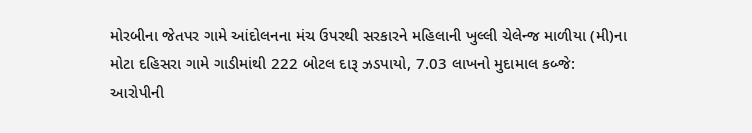મોરબીના જેતપર ગામે આંદોલનના મંચ ઉપરથી સરકારને મહિલાની ખુલ્લી ચેલેન્જ માળીયા (મી)ના મોટા દહિસરા ગામે ગાડીમાંથી 222 બોટલ દારૂ ઝડપાયો, 7.03 લાખનો મુદામાલ કબ્જે: આરોપીની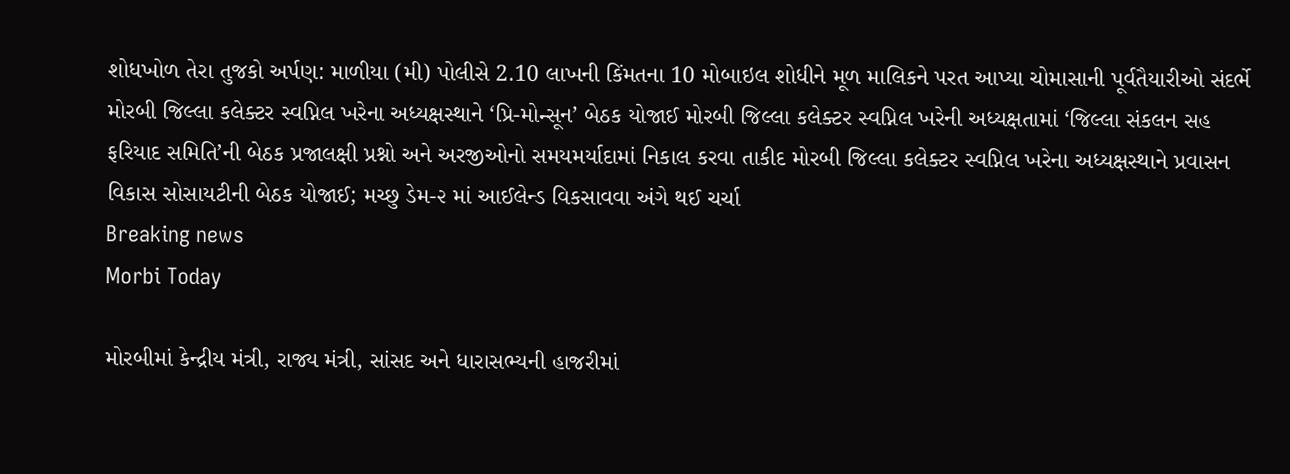શોધખોળ તેરા તુજકો અર્પણ: માળીયા (મી) પોલીસે 2.10 લાખની કિંમતના 10 મોબાઇલ શોધીને મૂળ માલિકને પરત આપ્યા ચોમાસાની પૂર્વતૈયારીઓ સંદર્ભે મોરબી જિલ્લા કલેક્ટર સ્વપ્નિલ ખરેના અધ્યક્ષસ્થાને ‘પ્રિ-મોન્સૂન’ બેઠક યોજાઈ મોરબી જિલ્લા કલેક્ટર સ્વપ્નિલ ખરેની અધ્યક્ષતામાં ‘જિલ્લા સંકલન સહ ફરિયાદ સમિતિ’ની બેઠક પ્રજાલક્ષી પ્રશ્નો અને અરજીઓનો સમયમર્યાદામાં નિકાલ કરવા તાકીદ મોરબી જિલ્લા કલેક્ટર સ્વપ્નિલ ખરેના અધ્યક્ષસ્થાને પ્રવાસન વિકાસ સોસાયટીની બેઠક યોજાઈ; મચ્છુ ડેમ-૨ માં આઈલેન્ડ વિકસાવવા અંગે થઈ ચર્ચા
Breaking news
Morbi Today

મોરબીમાં કેન્દ્રીય મંત્રી, રાજ્ય મંત્રી, સાંસદ અને ધારાસભ્યની હાજરીમાં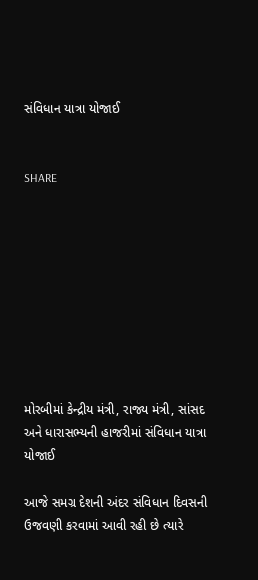સંવિધાન યાત્રા યોજાઈ


SHARE









મોરબીમાં કેન્દ્રીય મંત્રી, રાજ્ય મંત્રી, સાંસદ અને ધારાસભ્યની હાજરીમાં સંવિધાન યાત્રા યોજાઈ

આજે સમગ્ર દેશની અંદર સંવિધાન દિવસની ઉજવણી કરવામાં આવી રહી છે ત્યારે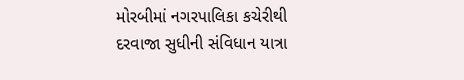મોરબીમાં નગરપાલિકા કચેરીથી દરવાજા સુધીની સંવિધાન યાત્રા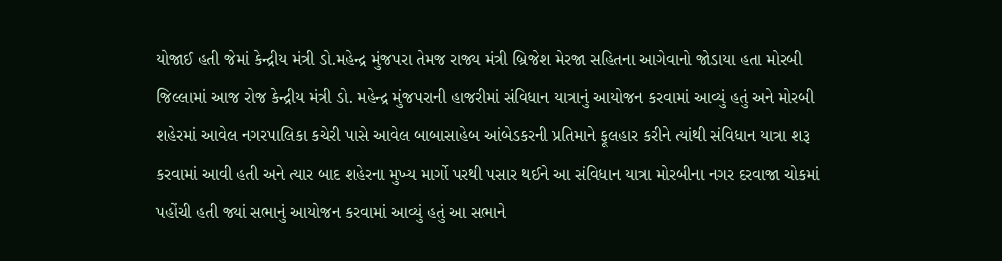યોજાઈ હતી જેમાં કેન્દ્રીય મંત્રી ડો.મહેન્દ્ર મુંજપરા તેમજ રાજ્ય મંત્રી બ્રિજેશ મેરજા સહિતના આગેવાનો જોડાયા હતા મોરબી જિલ્લામાં આજ રોજ કેન્દ્રીય મંત્રી ડો. મહેન્દ્ર મુંજપરાની હાજરીમાં સંવિધાન યાત્રાનું આયોજન કરવામાં આવ્યું હતું અને મોરબી શહેરમાં આવેલ નગરપાલિકા કચેરી પાસે આવેલ બાબાસાહેબ આંબેડકરની પ્રતિમાને ફૂલહાર કરીને ત્યાંથી સંવિધાન યાત્રા શરૂ કરવામાં આવી હતી અને ત્યાર બાદ શહેરના મુખ્ય માર્ગો પરથી પસાર થઈને આ સંવિધાન યાત્રા મોરબીના નગર દરવાજા ચોકમાં પહોંચી હતી જ્યાં સભાનું આયોજન કરવામાં આવ્યું હતું આ સભાને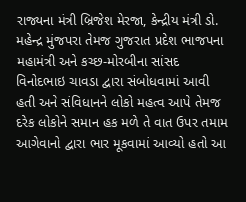રાજ્યના મંત્રી બ્રિજેશ મેરજા, કેન્દ્રીય મંત્રી ડો. મહેન્દ્ર મુંજપરા તેમજ ગુજરાત પ્રદેશ ભાજપના મહામંત્રી અને કચ્છ-મોરબીના સાંસદ વિનોદભાઇ ચાવડા દ્વારા સંબોધવામાં આવી હતી અને સંવિધાનને લોકો મહત્વ આપે તેમજ દરેક લોકોને સમાન હક મળે તે વાત ઉપર તમામ આગેવાનો દ્વારા ભાર મૂકવામાં આવ્યો હતો આ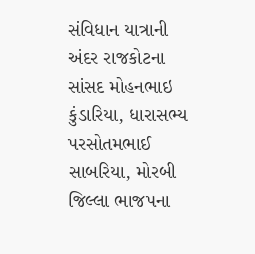સંવિધાન યાત્રાની અંદર રાજકોટના સાંસદ મોહનભાઇ કુંડારિયા, ધારાસભ્ય પરસોતમભાઈ સાબરિયા, મોરબી જિલ્લા ભાજપના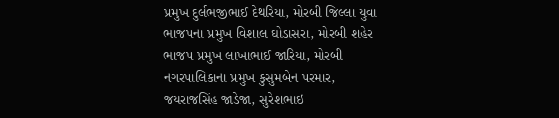પ્રમુખ દુર્લભજીભાઈ દેથરિયા, મોરબી જિલ્લા યુવા ભાજપના પ્રમુખ વિશાલ ઘોડાસરા, મોરબી શહેર ભાજપ પ્રમુખ લાખાભાઈ જારિયા, મોરબી નગરપાલિકાના પ્રમુખ કુસુમબેન પરમાર, જયરાજસિંહ જાડેજા, સુરેશભાઇ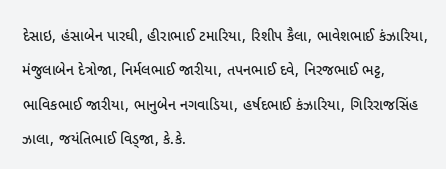દેસાઇ, હંસાબેન પારઘી, હીરાભાઈ ટમારિયા, રિશીપ કૈલા, ભાવેશભાઈ કંઝારિયા, મંજુલાબેન દેત્રોજા, નિર્મલભાઈ જારીયા, તપનભાઈ દવે, નિરજભાઈ ભટ્ટ, ભાવિકભાઈ જારીયા, ભાનુબેન નગવાડિયા, હર્ષદભાઈ કંઝારિયા, ગિરિરાજસિંહ ઝાલા, જયંતિભાઈ વિડ્જા, કે.કે.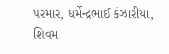પરમાર, ધર્મેન્દ્રભાઈ કંઝારીયા, શિવમ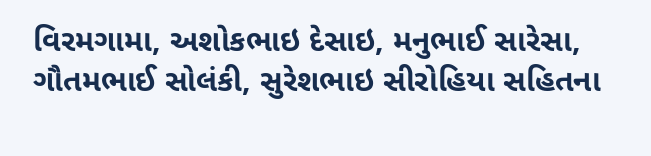વિરમગામા, અશોકભાઇ દેસાઇ, મનુભાઈ સારેસા, ગૌતમભાઈ સોલંકી, સુરેશભાઇ સીરોહિયા સહિતના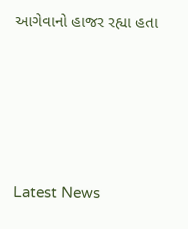આગેવાનો હાજર રહ્યા હતા






Latest News